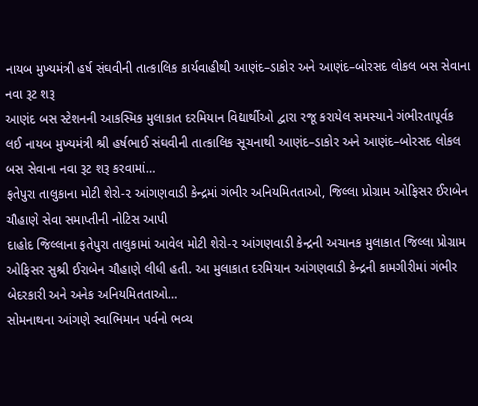નાયબ મુખ્યમંત્રી હર્ષ સંઘવીની તાત્કાલિક કાર્યવાહીથી આણંદ–ડાકોર અને આણંદ–બોરસદ લોકલ બસ સેવાના નવા રૂટ શરૂ
આણંદ બસ સ્ટેશનની આકસ્મિક મુલાકાત દરમિયાન વિદ્યાર્થીઓ દ્વારા રજૂ કરાયેલ સમસ્યાને ગંભીરતાપૂર્વક લઈ નાયબ મુખ્યમંત્રી શ્રી હર્ષભાઈ સંઘવીની તાત્કાલિક સૂચનાથી આણંદ–ડાકોર અને આણંદ–બોરસદ લોકલ બસ સેવાના નવા રૂટ શરૂ કરવામાં…
ફતેપુરા તાલુકાના મોટી શેરો-૨ આંગણવાડી કેન્દ્રમાં ગંભીર અનિયમિતતાઓ, જિલ્લા પ્રોગ્રામ ઓફિસર ઈરાબેન ચૌહાણે સેવા સમાપ્તીની નોટિસ આપી
દાહોદ જિલ્લાના ફતેપુરા તાલુકામાં આવેલ મોટી શેરો-૨ આંગણવાડી કેન્દ્રની અચાનક મુલાકાત જિલ્લા પ્રોગ્રામ ઓફિસર સુશ્રી ઈરાબેન ચૌહાણે લીધી હતી. આ મુલાકાત દરમિયાન આંગણવાડી કેન્દ્રની કામગીરીમાં ગંભીર બેદરકારી અને અનેક અનિયમિતતાઓ…
સોમનાથના આંગણે સ્વાભિમાન પર્વનો ભવ્ય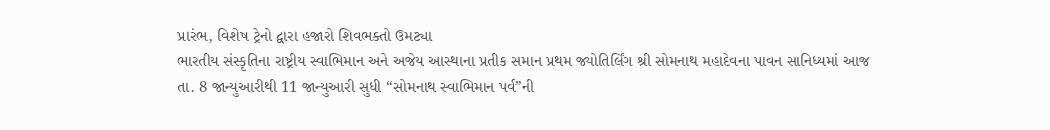પ્રારંભ, વિશેષ ટ્રેનો દ્વારા હજારો શિવભક્તો ઉમટ્યા
ભારતીય સંસ્કૃતિના રાષ્ટ્રીય સ્વાભિમાન અને અજેય આસ્થાના પ્રતીક સમાન પ્રથમ જ્યોતિર્લિંગ શ્રી સોમનાથ મહાદેવના પાવન સાનિધ્યમાં આજ તા. 8 જાન્યુઆરીથી 11 જાન્યુઆરી સુધી “સોમનાથ સ્વાભિમાન પર્વ”ની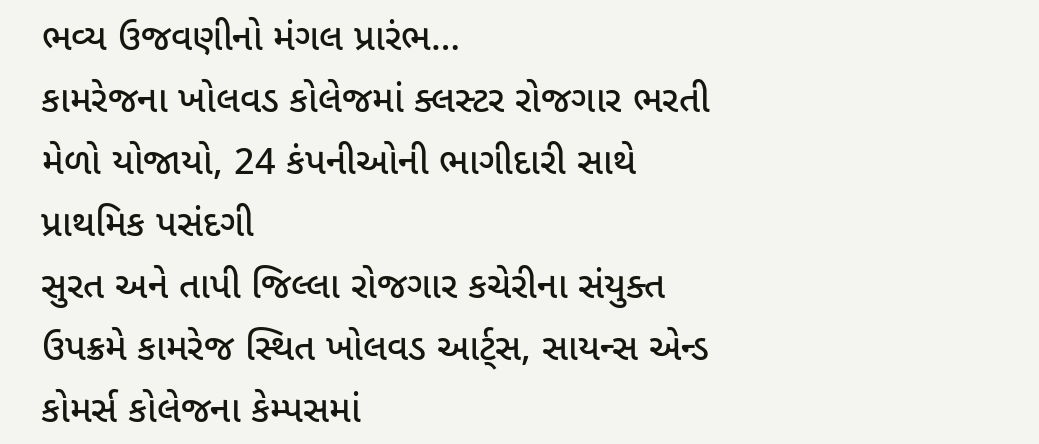ભવ્ય ઉજવણીનો મંગલ પ્રારંભ…
કામરેજના ખોલવડ કોલેજમાં ક્લસ્ટર રોજગાર ભરતી મેળો યોજાયો, 24 કંપનીઓની ભાગીદારી સાથે પ્રાથમિક પસંદગી
સુરત અને તાપી જિલ્લા રોજગાર કચેરીના સંયુક્ત ઉપક્રમે કામરેજ સ્થિત ખોલવડ આર્ટ્સ, સાયન્સ એન્ડ કોમર્સ કોલેજના કેમ્પસમાં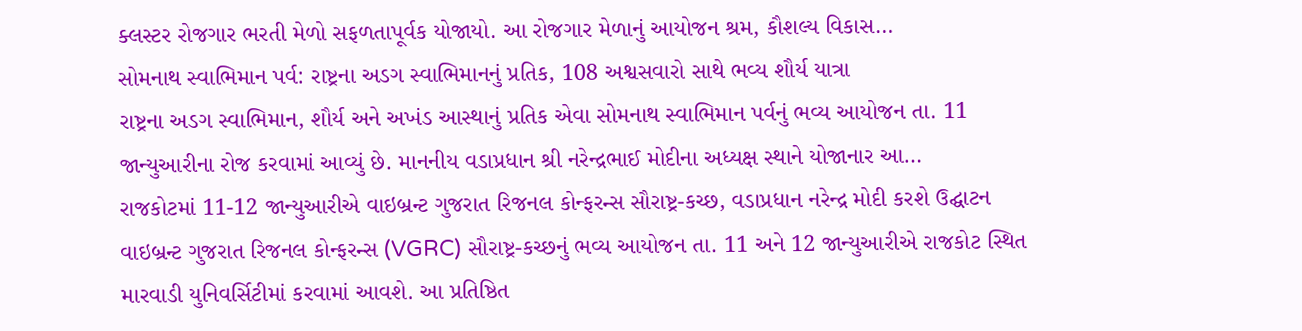ક્લસ્ટર રોજગાર ભરતી મેળો સફળતાપૂર્વક યોજાયો. આ રોજગાર મેળાનું આયોજન શ્રમ, કૌશલ્ય વિકાસ…
સોમનાથ સ્વાભિમાન પર્વ: રાષ્ટ્રના અડગ સ્વાભિમાનનું પ્રતિક, 108 અશ્વસવારો સાથે ભવ્ય શૌર્ય યાત્રા
રાષ્ટ્રના અડગ સ્વાભિમાન, શૌર્ય અને અખંડ આસ્થાનું પ્રતિક એવા સોમનાથ સ્વાભિમાન પર્વનું ભવ્ય આયોજન તા. 11 જાન્યુઆરીના રોજ કરવામાં આવ્યું છે. માનનીય વડાપ્રધાન શ્રી નરેન્દ્રભાઈ મોદીના અધ્યક્ષ સ્થાને યોજાનાર આ…
રાજકોટમાં 11-12 જાન્યુઆરીએ વાઇબ્રન્ટ ગુજરાત રિજનલ કોન્ફરન્સ સૌરાષ્ટ્ર-કચ્છ, વડાપ્રધાન નરેન્દ્ર મોદી કરશે ઉદ્ઘાટન
વાઇબ્રન્ટ ગુજરાત રિજનલ કોન્ફરન્સ (VGRC) સૌરાષ્ટ્ર-કચ્છનું ભવ્ય આયોજન તા. 11 અને 12 જાન્યુઆરીએ રાજકોટ સ્થિત મારવાડી યુનિવર્સિટીમાં કરવામાં આવશે. આ પ્રતિષ્ઠિત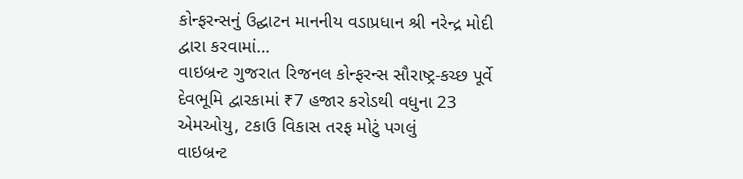કોન્ફરન્સનું ઉદ્ઘાટન માનનીય વડાપ્રધાન શ્રી નરેન્દ્ર મોદી દ્વારા કરવામાં…
વાઇબ્રન્ટ ગુજરાત રિજનલ કોન્ફરન્સ સૌરાષ્ટ્ર-કચ્છ પૂર્વે દેવભૂમિ દ્વારકામાં ₹7 હજાર કરોડથી વધુના 23 એમઓયુ, ટકાઉ વિકાસ તરફ મોટું પગલું
વાઇબ્રન્ટ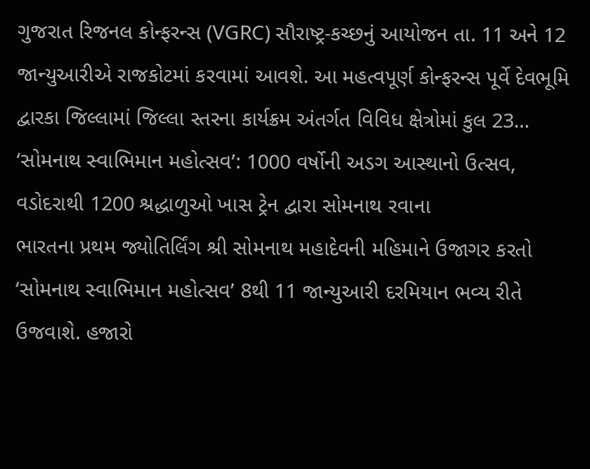ગુજરાત રિજનલ કોન્ફરન્સ (VGRC) સૌરાષ્ટ્ર-કચ્છનું આયોજન તા. 11 અને 12 જાન્યુઆરીએ રાજકોટમાં કરવામાં આવશે. આ મહત્વપૂર્ણ કોન્ફરન્સ પૂર્વે દેવભૂમિ દ્વારકા જિલ્લામાં જિલ્લા સ્તરના કાર્યક્રમ અંતર્ગત વિવિધ ક્ષેત્રોમાં કુલ 23…
‘સોમનાથ સ્વાભિમાન મહોત્સવ’: 1000 વર્ષોની અડગ આસ્થાનો ઉત્સવ, વડોદરાથી 1200 શ્રદ્ધાળુઓ ખાસ ટ્રેન દ્વારા સોમનાથ રવાના
ભારતના પ્રથમ જ્યોતિર્લિંગ શ્રી સોમનાથ મહાદેવની મહિમાને ઉજાગર કરતો ‘સોમનાથ સ્વાભિમાન મહોત્સવ’ 8થી 11 જાન્યુઆરી દરમિયાન ભવ્ય રીતે ઉજવાશે. હજારો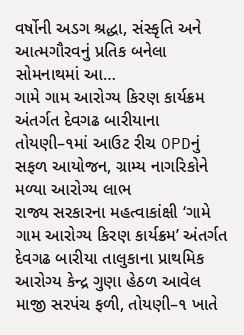વર્ષોની અડગ શ્રદ્ધા, સંસ્કૃતિ અને આત્મગૌરવનું પ્રતિક બનેલા સોમનાથમાં આ…
ગામે ગામ આરોગ્ય કિરણ કાર્યક્રમ અંતર્ગત દેવગઢ બારીયાના તોયણી–૧માં આઉટ રીચ OPDનું સફળ આયોજન, ગ્રામ્ય નાગરિકોને મળ્યા આરોગ્ય લાભ
રાજ્ય સરકારના મહત્વાકાંક્ષી ‘ગામે ગામ આરોગ્ય કિરણ કાર્યક્રમ’ અંતર્ગત દેવગઢ બારીયા તાલુકાના પ્રાથમિક આરોગ્ય કેન્દ્ર ગુણા હેઠળ આવેલ માજી સરપંચ ફળી, તોયણી–૧ ખાતે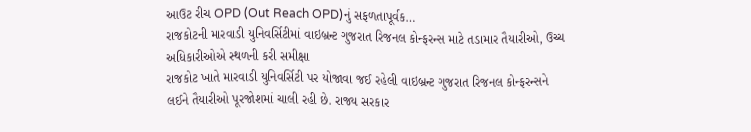આઉટ રીચ OPD (Out Reach OPD)નું સફળતાપૂર્વક…
રાજકોટની મારવાડી યુનિવર્સિટીમાં વાઇબ્રન્ટ ગુજરાત રિજનલ કોન્ફરન્સ માટે તડામાર તૈયારીઓ, ઉચ્ચ અધિકારીઓએ સ્થળની કરી સમીક્ષા
રાજકોટ ખાતે મારવાડી યુનિવર્સિટી પર યોજાવા જઈ રહેલી વાઇબ્રન્ટ ગુજરાત રિજનલ કોન્ફરન્સને લઈને તૈયારીઓ પૂરજોશમાં ચાલી રહી છે. રાજ્ય સરકાર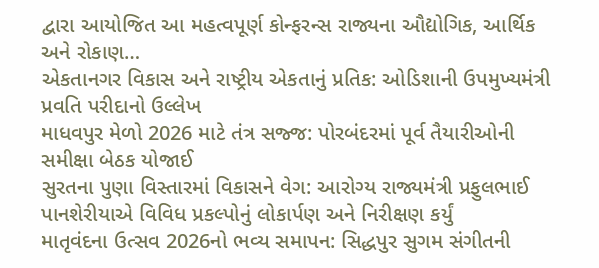દ્વારા આયોજિત આ મહત્વપૂર્ણ કોન્ફરન્સ રાજ્યના ઔદ્યોગિક, આર્થિક અને રોકાણ…
એકતાનગર વિકાસ અને રાષ્ટ્રીય એકતાનું પ્રતિક: ઓડિશાની ઉપમુખ્યમંત્રી પ્રવતિ પરીદાનો ઉલ્લેખ
માધવપુર મેળો 2026 માટે તંત્ર સજ્જ: પોરબંદરમાં પૂર્વ તૈયારીઓની સમીક્ષા બેઠક યોજાઈ
સુરતના પુણા વિસ્તારમાં વિકાસને વેગ: આરોગ્ય રાજ્યમંત્રી પ્રફુલભાઈ પાનશેરીયાએ વિવિધ પ્રકલ્પોનું લોકાર્પણ અને નિરીક્ષણ કર્યું
માતૃવંદના ઉત્સવ 2026નો ભવ્ય સમાપન: સિદ્ધપુર સુગમ સંગીતની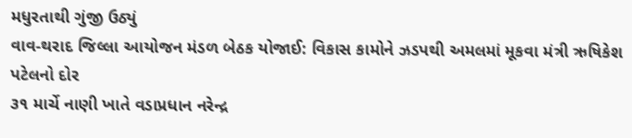મધુરતાથી ગુંજી ઉઠ્યું
વાવ-થરાદ જિલ્લા આયોજન મંડળ બેઠક યોજાઈ: વિકાસ કામોને ઝડપથી અમલમાં મૂકવા મંત્રી ઋષિકેશ પટેલનો દોર
૩૧ માર્ચે નાણી ખાતે વડાપ્રધાન નરેન્દ્ર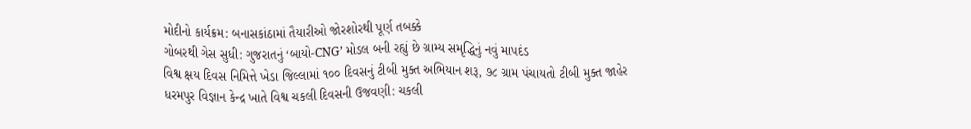મોદીનો કાર્યક્રમ: બનાસકાંઠામાં તૈયારીઓ જોરશોરથી પૂર્ણ તબક્કે
ગોબરથી ગેસ સુધી: ગુજરાતનું ‘બાયો-CNG’ મોડલ બની રહ્યું છે ગ્રામ્ય સમૃદ્ધિનું નવું માપદંડ
વિશ્વ ક્ષય દિવસ નિમિત્તે ખેડા જિલ્લામાં ૧૦૦ દિવસનું ટીબી મુક્ત અભિયાન શરૂ, ૭૮ ગ્રામ પંચાયતો ટીબી મુક્ત જાહેર
ધરમપુર વિજ્ઞાન કેન્દ્ર ખાતે વિશ્વ ચકલી દિવસની ઉજવણી: ચકલી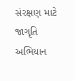સંરક્ષણ માટે જાગૃતિ અભિયાન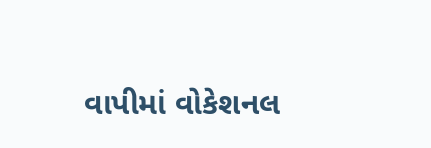વાપીમાં વોકેશનલ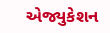એજ્યુકેશન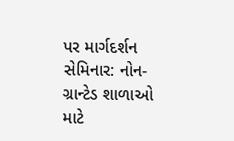પર માર્ગદર્શન સેમિનાર: નોન-ગ્રાન્ટેડ શાળાઓ માટે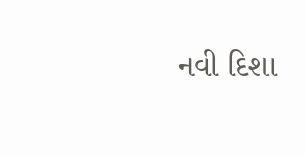નવી દિશા